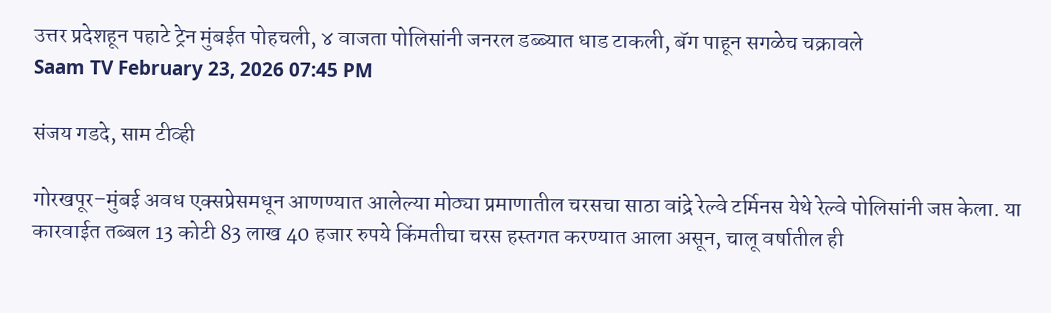उत्तर प्रदेशहून पहाटे ट्रेन मुंबईत पोहचली, ४ वाजता पोलिसांनी जनरल डब्ब्यात धाड टाकली, बॅग पाहून सगळेच चक्रावले
Saam TV February 23, 2026 07:45 PM

संजय गडदे, साम टीव्ही

गोरखपूर–मुंबई अवध एक्सप्रेसमधून आणण्यात आलेल्या मोठ्या प्रमाणातील चरसचा साठा वांद्रे रेल्वे टर्मिनस येथे रेल्वे पोलिसांनी जप्त केला. या कारवाईत तब्बल 13 कोटी 83 लाख 40 हजार रुपये किंमतीचा चरस हस्तगत करण्यात आला असून, चालू वर्षातील ही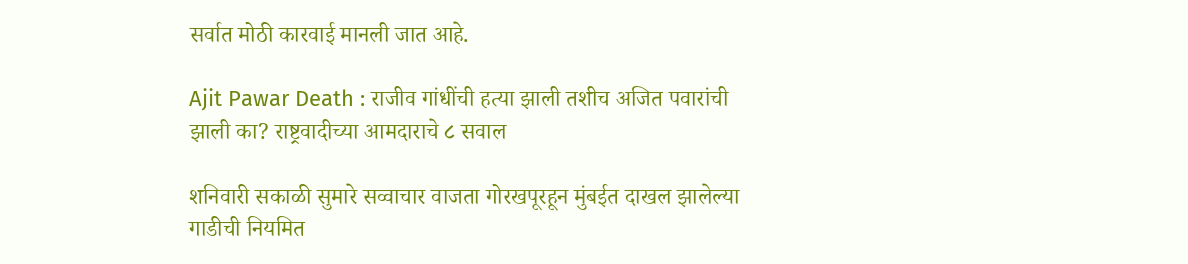सर्वात मोठी कारवाई मानली जात आहे.

Ajit Pawar Death : राजीव गांधींची हत्या झाली तशीच अजित पवारांची झाली का? राष्ट्रवादीच्या आमदाराचे ८ सवाल

शनिवारी सकाळी सुमारे सव्वाचार वाजता गोरखपूरहून मुंबईत दाखल झालेल्या गाडीची नियमित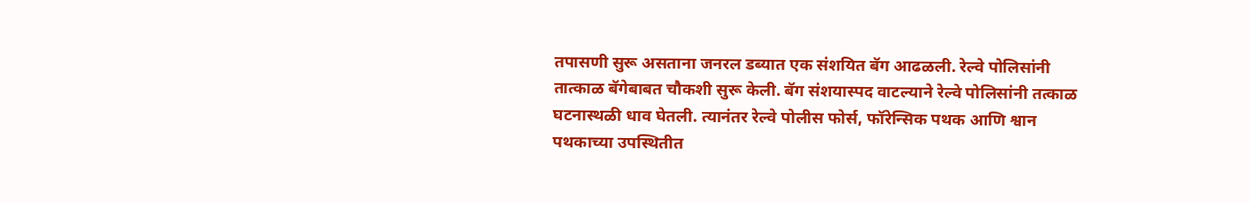तपासणी सुरू असताना जनरल डब्यात एक संशयित बॅग आढळली. रेल्वे पोलिसांनी तात्काळ बॅगेबाबत चौकशी सुरू केली. बॅग संशयास्पद वाटल्याने रेल्वे पोलिसांनी तत्काळ घटनास्थळी धाव घेतली. त्यानंतर रेल्वे पोलीस फोर्स, फॉरेन्सिक पथक आणि श्वान पथकाच्या उपस्थितीत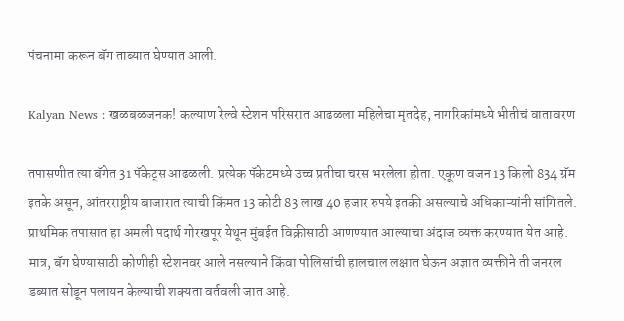पंचनामा करून बॅग ताब्यात घेण्यात आली.

Kalyan News : खळबळजनक! कल्याण रेल्वे स्टेशन परिसरात आढळला महिलेचा मृतदेह, नागरिकांमध्ये भीतीचं वातावरण

तपासणीत त्या बॅगेत 31 पॅकेट्स आढळली. प्रत्येक पॅकेटमध्ये उच्च प्रतीचा चरस भरलेला होता. एकूण वजन 13 किलो 834 ग्रॅम इतके असून, आंतरराष्ट्रीय बाजारात त्याची किंमत 13 कोटी 83 लाख 40 हजार रुपये इतकी असल्याचे अधिकाऱ्यांनी सांगितले. प्राथमिक तपासात हा अमली पदार्थ गोरखपूर येथून मुंबईत विक्रीसाठी आणण्यात आल्याचा अंदाज व्यक्त करण्यात येत आहे. मात्र, बॅग घेण्यासाठी कोणीही स्टेशनवर आले नसल्याने किंवा पोलिसांची हालचाल लक्षात घेऊन अज्ञात व्यक्तीने ती जनरल डब्यात सोडून पलायन केल्याची शक्यता वर्तवली जात आहे.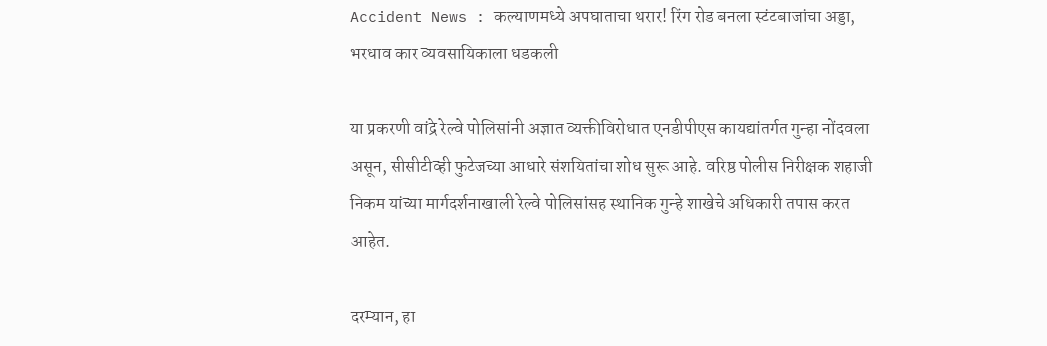Accident News : कल्याणमध्ये अपघाताचा थरार! रिंग रोड बनला स्टंटबाजांचा अड्डा, भरधाव कार व्यवसायिकाला धडकली

या प्रकरणी वांद्रे रेल्वे पोलिसांनी अज्ञात व्यक्तीविरोधात एनडीपीएस कायद्यांतर्गत गुन्हा नोंदवला असून, सीसीटीव्ही फुटेजच्या आधारे संशयितांचा शोध सुरू आहे. वरिष्ठ पोलीस निरीक्षक शहाजी निकम यांच्या मार्गदर्शनाखाली रेल्वे पोलिसांसह स्थानिक गुन्हे शाखेचे अधिकारी तपास करत आहेत.

दरम्यान, हा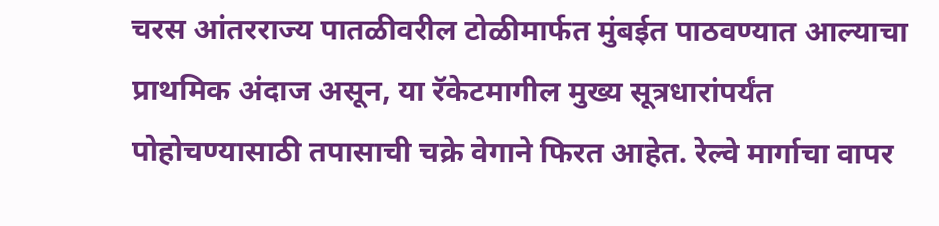चरस आंतरराज्य पातळीवरील टोळीमार्फत मुंबईत पाठवण्यात आल्याचा प्राथमिक अंदाज असून, या रॅकेटमागील मुख्य सूत्रधारांपर्यंत पोहोचण्यासाठी तपासाची चक्रे वेगाने फिरत आहेत. रेल्वे मार्गाचा वापर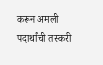करून अमली पदार्थांची तस्करी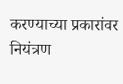करण्याच्या प्रकारांवर नियंत्रण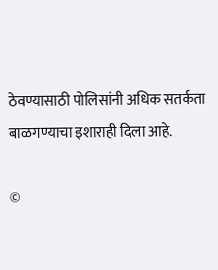ठेवण्यासाठी पोलिसांनी अधिक सतर्कता बाळगण्याचा इशाराही दिला आहे.

©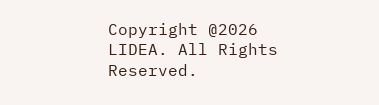Copyright @2026 LIDEA. All Rights Reserved.